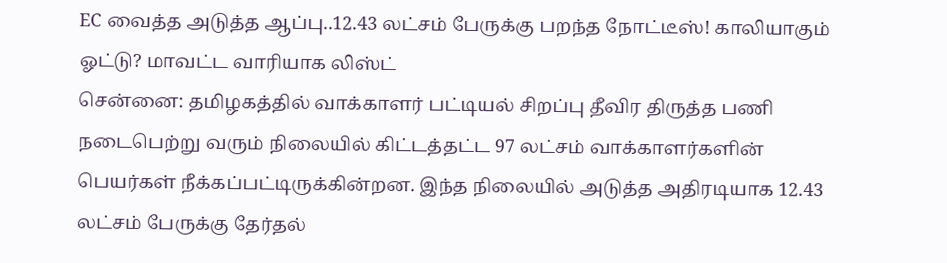EC வைத்த அடுத்த ஆப்பு..12.43 லட்சம் பேருக்கு பறந்த நோட்டீஸ்! காலியாகும் ஓட்டு? மாவட்ட வாரியாக லிஸ்ட்
சென்னை: தமிழகத்தில் வாக்காளர் பட்டியல் சிறப்பு தீவிர திருத்த பணி நடைபெற்று வரும் நிலையில் கிட்டத்தட்ட 97 லட்சம் வாக்காளர்களின் பெயர்கள் நீக்கப்பட்டிருக்கின்றன. இந்த நிலையில் அடுத்த அதிரடியாக 12.43 லட்சம் பேருக்கு தேர்தல்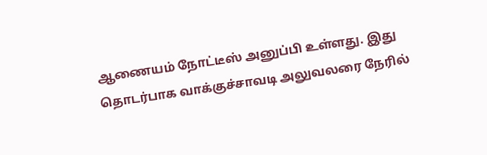ஆணையம் நோட்டீஸ் அனுப்பி உள்ளது. இது தொடர்பாக வாக்குச்சாவடி அலுவலரை நேரில்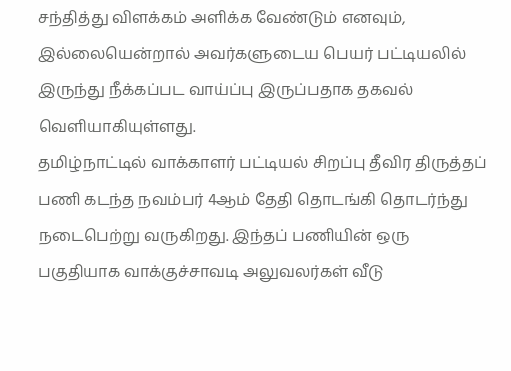சந்தித்து விளக்கம் அளிக்க வேண்டும் எனவும், இல்லையென்றால் அவர்களுடைய பெயர் பட்டியலில் இருந்து நீக்கப்பட வாய்ப்பு இருப்பதாக தகவல் வெளியாகியுள்ளது.
தமிழ்நாட்டில் வாக்காளர் பட்டியல் சிறப்பு தீவிர திருத்தப் பணி கடந்த நவம்பர் 4ஆம் தேதி தொடங்கி தொடர்ந்து நடைபெற்று வருகிறது. இந்தப் பணியின் ஒரு பகுதியாக வாக்குச்சாவடி அலுவலர்கள் வீடு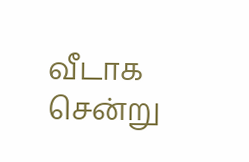வீடாக சென்று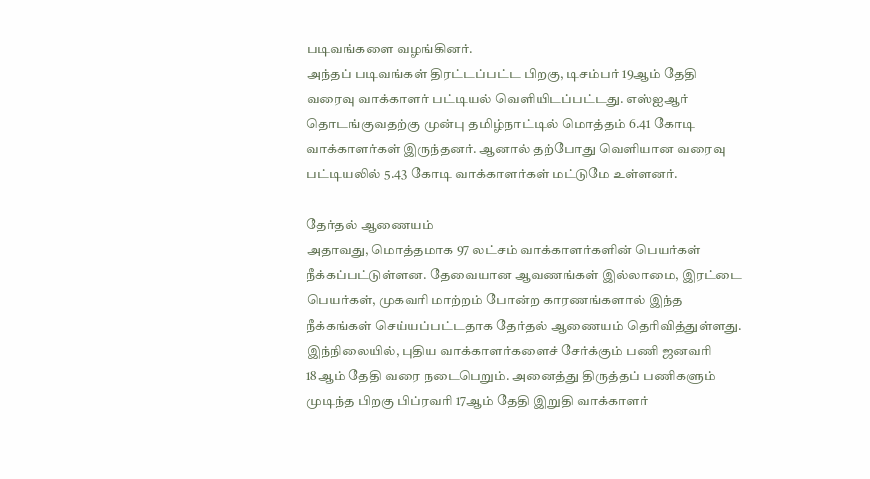படிவங்களை வழங்கினர்.
அந்தப் படிவங்கள் திரட்டப்பட்ட பிறகு, டிசம்பர் 19ஆம் தேதி வரைவு வாக்காளர் பட்டியல் வெளியிடப்பட்டது. எஸ்ஐஆர் தொடங்குவதற்கு முன்பு தமிழ்நாட்டில் மொத்தம் 6.41 கோடி வாக்காளர்கள் இருந்தனர். ஆனால் தற்போது வெளியான வரைவு பட்டியலில் 5.43 கோடி வாக்காளர்கள் மட்டுமே உள்ளனர்.

தேர்தல் ஆணையம்
அதாவது, மொத்தமாக 97 லட்சம் வாக்காளர்களின் பெயர்கள் நீக்கப்பட்டுள்ளன. தேவையான ஆவணங்கள் இல்லாமை, இரட்டை பெயர்கள், முகவரி மாற்றம் போன்ற காரணங்களால் இந்த நீக்கங்கள் செய்யப்பட்டதாக தேர்தல் ஆணையம் தெரிவித்துள்ளது. இந்நிலையில், புதிய வாக்காளர்களைச் சேர்க்கும் பணி ஜனவரி 18ஆம் தேதி வரை நடைபெறும். அனைத்து திருத்தப் பணிகளும் முடிந்த பிறகு பிப்ரவரி 17ஆம் தேதி இறுதி வாக்காளர்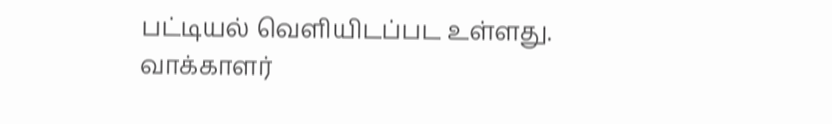பட்டியல் வெளியிடப்பட உள்ளது.
வாக்காளர்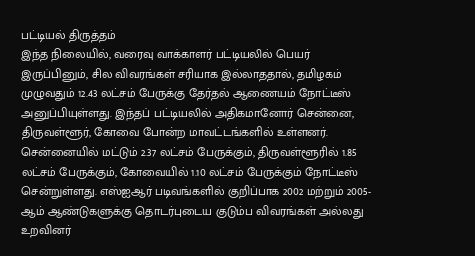பட்டியல் திருத்தம்
இந்த நிலையில், வரைவு வாக்காளர் பட்டியலில் பெயர் இருப்பினும், சில விவரங்கள் சரியாக இல்லாததால், தமிழகம் முழுவதும் 12.43 லட்சம் பேருக்கு தேர்தல் ஆணையம் நோட்டீஸ் அனுப்பியுள்ளது. இந்தப் பட்டியலில் அதிகமானோர் சென்னை, திருவள்ளூர், கோவை போன்ற மாவட்டங்களில் உள்ளனர். சென்னையில் மட்டும் 2.37 லட்சம் பேருக்கும், திருவள்ளூரில் 1.85 லட்சம் பேருக்கும், கோவையில் 1.10 லட்சம் பேருக்கும் நோட்டீஸ் சென்றுள்ளது. எஸ்ஐஆர் படிவங்களில் குறிப்பாக 2002 மற்றும் 2005-ஆம் ஆண்டுகளுக்கு தொடர்புடைய குடும்ப விவரங்கள் அல்லது உறவினர்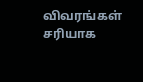விவரங்கள் சரியாக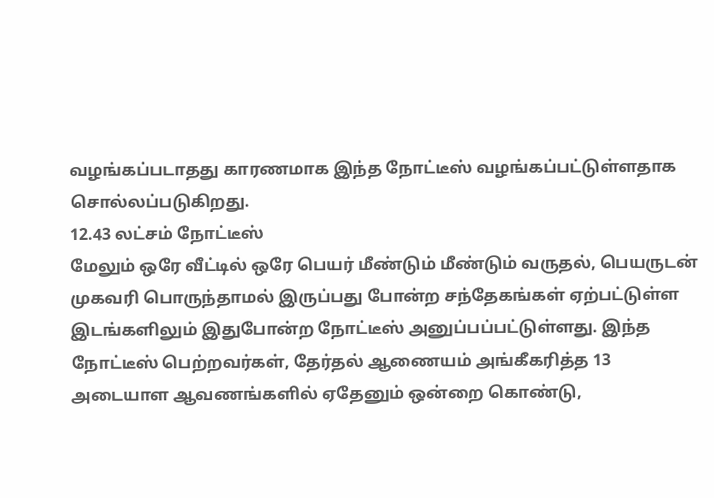வழங்கப்படாதது காரணமாக இந்த நோட்டீஸ் வழங்கப்பட்டுள்ளதாக சொல்லப்படுகிறது.
12.43 லட்சம் நோட்டீஸ்
மேலும் ஒரே வீட்டில் ஒரே பெயர் மீண்டும் மீண்டும் வருதல், பெயருடன் முகவரி பொருந்தாமல் இருப்பது போன்ற சந்தேகங்கள் ஏற்பட்டுள்ள இடங்களிலும் இதுபோன்ற நோட்டீஸ் அனுப்பப்பட்டுள்ளது. இந்த நோட்டீஸ் பெற்றவர்கள், தேர்தல் ஆணையம் அங்கீகரித்த 13 அடையாள ஆவணங்களில் ஏதேனும் ஒன்றை கொண்டு,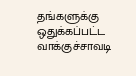தங்களுக்கு ஒதுக்கப்பட்ட வாக்குச்சாவடி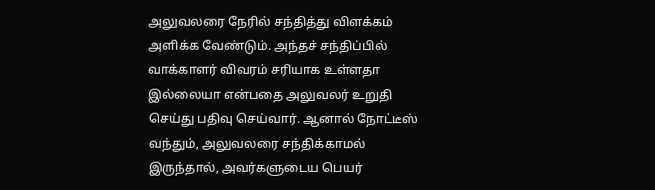அலுவலரை நேரில் சந்தித்து விளக்கம் அளிக்க வேண்டும். அந்தச் சந்திப்பில் வாக்காளர் விவரம் சரியாக உள்ளதா இல்லையா என்பதை அலுவலர் உறுதி செய்து பதிவு செய்வார். ஆனால் நோட்டீஸ் வந்தும், அலுவலரை சந்திக்காமல் இருந்தால், அவர்களுடைய பெயர்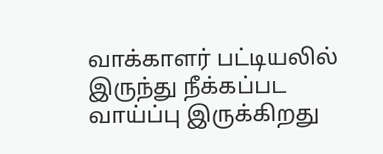வாக்காளர் பட்டியலில் இருந்து நீக்கப்பட வாய்ப்பு இருக்கிறது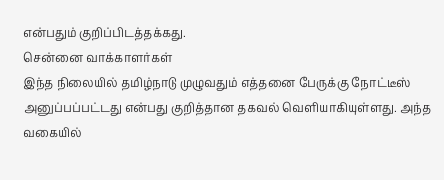என்பதும் குறிப்பிடத்தக்கது.
சென்னை வாக்காளர்கள்
இந்த நிலையில் தமிழ்நாடு முழுவதும் எத்தனை பேருக்கு நோட்டீஸ் அனுப்பப்பட்டது என்பது குறித்தான தகவல் வெளியாகியுள்ளது. அந்த வகையில்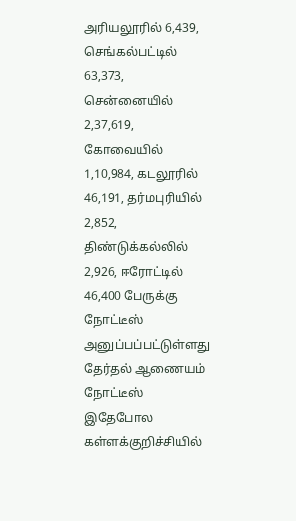அரியலூரில் 6,439, செங்கல்பட்டில் 63,373, சென்னையில் 2,37,619, கோவையில் 1,10,984, கடலூரில் 46,191, தர்மபுரியில் 2,852, திண்டுக்கல்லில் 2,926, ஈரோட்டில் 46,400 பேருக்கு நோட்டீஸ் அனுப்பப்பட்டுள்ளது
தேர்தல் ஆணையம் நோட்டீஸ்
இதேபோல கள்ளக்குறிச்சியில்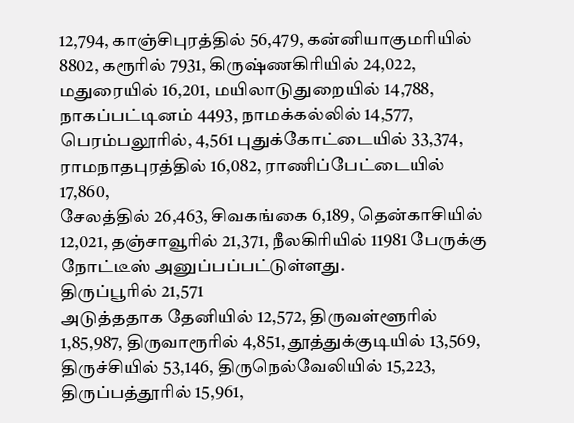12,794, காஞ்சிபுரத்தில் 56,479, கன்னியாகுமரியில் 8802, கரூரில் 7931, கிருஷ்ணகிரியில் 24,022, மதுரையில் 16,201, மயிலாடுதுறையில் 14,788, நாகப்பட்டினம் 4493, நாமக்கல்லில் 14,577, பெரம்பலூரில், 4,561 புதுக்கோட்டையில் 33,374, ராமநாதபுரத்தில் 16,082, ராணிப்பேட்டையில் 17,860,
சேலத்தில் 26,463, சிவகங்கை 6,189, தென்காசியில் 12,021, தஞ்சாவூரில் 21,371, நீலகிரியில் 11981 பேருக்கு நோட்டீஸ் அனுப்பப்பட்டுள்ளது.
திருப்பூரில் 21,571
அடுத்ததாக தேனியில் 12,572, திருவள்ளூரில் 1,85,987, திருவாரூரில் 4,851, தூத்துக்குடியில் 13,569, திருச்சியில் 53,146, திருநெல்வேலியில் 15,223, திருப்பத்தூரில் 15,961,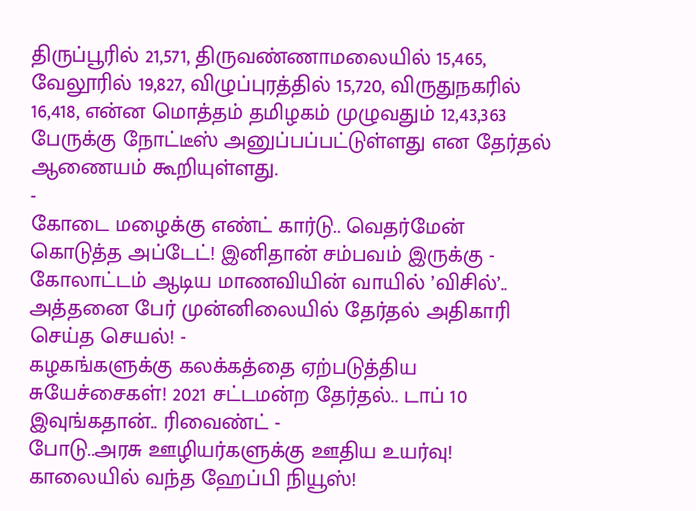திருப்பூரில் 21,571, திருவண்ணாமலையில் 15,465, வேலூரில் 19,827, விழுப்புரத்தில் 15,720, விருதுநகரில் 16,418, என்ன மொத்தம் தமிழகம் முழுவதும் 12,43,363 பேருக்கு நோட்டீஸ் அனுப்பப்பட்டுள்ளது என தேர்தல் ஆணையம் கூறியுள்ளது.
-
கோடை மழைக்கு எண்ட் கார்டு.. வெதர்மேன் கொடுத்த அப்டேட்! இனிதான் சம்பவம் இருக்கு -
கோலாட்டம் ஆடிய மாணவியின் வாயில் ’விசில்’.. அத்தனை பேர் முன்னிலையில் தேர்தல் அதிகாரி செய்த செயல்! -
கழகங்களுக்கு கலக்கத்தை ஏற்படுத்திய சுயேச்சைகள்! 2021 சட்டமன்ற தேர்தல்.. டாப் 10 இவுங்கதான்.. ரிவைண்ட் -
போடு..அரசு ஊழியர்களுக்கு ஊதிய உயர்வு! காலையில் வந்த ஹேப்பி நியூஸ்!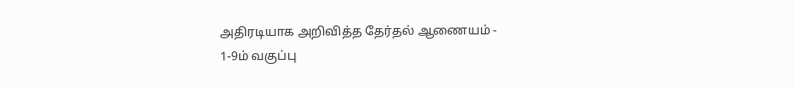அதிரடியாக அறிவித்த தேர்தல் ஆணையம் -
1-9ம் வகுப்பு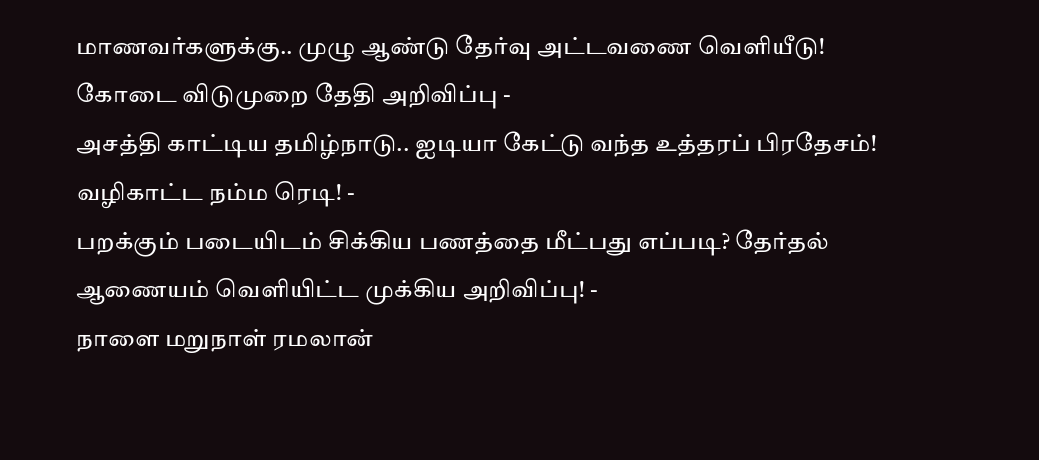மாணவர்களுக்கு.. முழு ஆண்டு தேர்வு அட்டவணை வெளியீடு! கோடை விடுமுறை தேதி அறிவிப்பு -
அசத்தி காட்டிய தமிழ்நாடு.. ஐடியா கேட்டு வந்த உத்தரப் பிரதேசம்! வழிகாட்ட நம்ம ரெடி! -
பறக்கும் படையிடம் சிக்கிய பணத்தை மீட்பது எப்படி? தேர்தல் ஆணையம் வெளியிட்ட முக்கிய அறிவிப்பு! -
நாளை மறுநாள் ரமலான்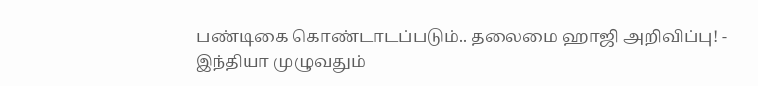பண்டிகை கொண்டாடப்படும்.. தலைமை ஹாஜி அறிவிப்பு! -
இந்தியா முழுவதும்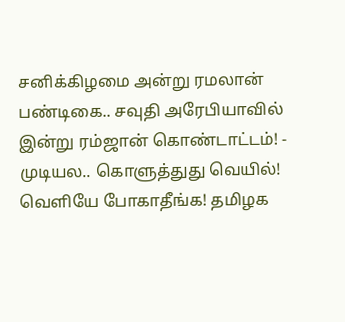சனிக்கிழமை அன்று ரமலான் பண்டிகை.. சவுதி அரேபியாவில் இன்று ரம்ஜான் கொண்டாட்டம்! -
முடியல.. கொளுத்துது வெயில்! வெளியே போகாதீங்க! தமிழக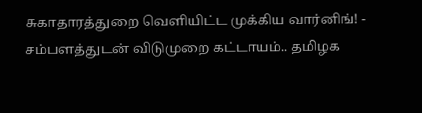சுகாதாரத்துறை வெளியிட்ட முக்கிய வார்னிங்! -
சம்பளத்துடன் விடுமுறை கட்டாயம்.. தமிழக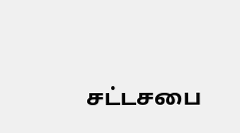சட்டசபை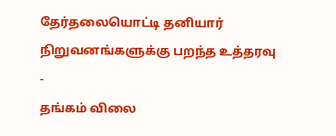தேர்தலையொட்டி தனியார் நிறுவனங்களுக்கு பறந்த உத்தரவு -
தங்கம் விலை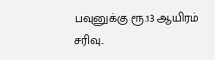பவுனுக்கு ரூ.13 ஆயிரம் சரிவு..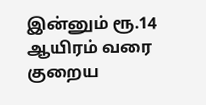இன்னும் ரூ.14 ஆயிரம் வரை குறைய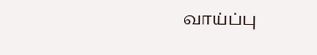வாய்ப்பு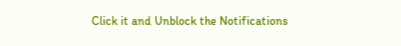Click it and Unblock the Notifications